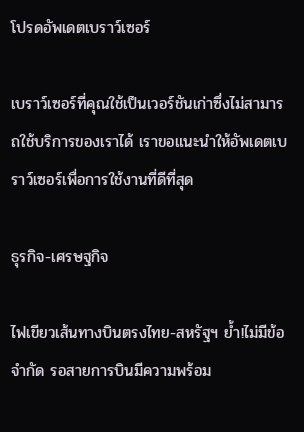โปรดอัพเดตเบราว์เซอร์

เบราว์เซอร์ที่คุณใช้เป็นเวอร์ชันเก่าซึ่งไม่สามารถใช้บริการของเราได้ เราขอแนะนำให้อัพเดตเบราว์เซอร์เพื่อการใช้งานที่ดีที่สุด

ธุรกิจ-เศรษฐกิจ

ไฟเขียวเส้นทางบินตรงไทย-สหรัฐฯ ย้ำ!ไม่มีข้อจำกัด รอสายการบินมีความพร้อม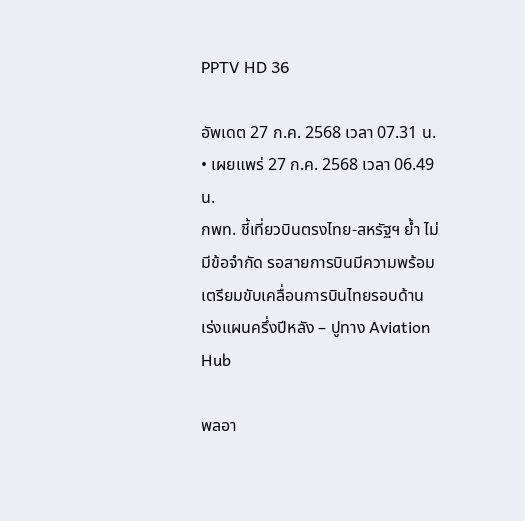PPTV HD 36

อัพเดต 27 ก.ค. 2568 เวลา 07.31 น. • เผยแพร่ 27 ก.ค. 2568 เวลา 06.49 น.
กพท. ชี้เที่ยวบินตรงไทย-สหรัฐฯ ย้ำ ไม่มีข้อจำกัด รอสายการบินมีความพร้อม เตรียมขับเคลื่อนการบินไทยรอบด้าน เร่งแผนครึ่งปีหลัง – ปูทาง Aviation Hub

พลอา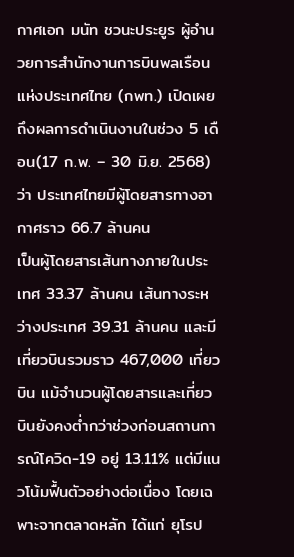กาศเอก มนัท ชวนะประยูร ผู้อำนวยการสำนักงานการบินพลเรือนแห่งประเทศไทย (กพท.) เปิดเผยถึงผลการดำเนินงานในช่วง 5 เดือน(17 ก.พ. – 30 มิ.ย. 2568) ว่า ประเทศไทยมีผู้โดยสารทางอากาศราว 66.7 ล้านคน
เป็นผู้โดยสารเส้นทางภายในประเทศ 33.37 ล้านคน เส้นทางระหว่างประเทศ 39.31 ล้านคน และมีเที่ยวบินรวมราว 467,000 เที่ยวบิน แม้จำนวนผู้โดยสารและเที่ยวบินยังคงต่ำกว่าช่วงก่อนสถานการณ์โควิด-19 อยู่ 13.11% แต่มีแนวโน้มฟื้นตัวอย่างต่อเนื่อง โดยเฉพาะจากตลาดหลัก ได้แก่ ยุโรป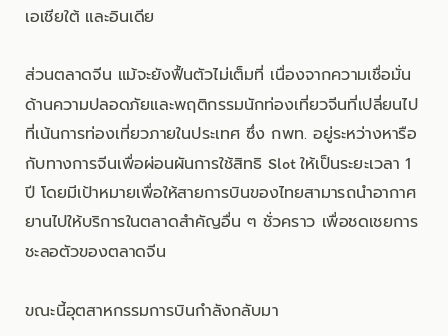เอเชียใต้ และอินเดีย

ส่วนตลาดจีน แม้จะยังฟื้นตัวไม่เต็มที่ เนื่องจากความเชื่อมั่นด้านความปลอดภัยและพฤติกรรมนักท่องเที่ยวจีนที่เปลี่ยนไป
ที่เน้นการท่องเที่ยวภายในประเทศ ซึ่ง กพท. อยู่ระหว่างหารือกับทางการจีนเพื่อผ่อนผันการใช้สิทธิ Slot ให้เป็นระยะเวลา 1 ปี โดยมีเป้าหมายเพื่อให้สายการบินของไทยสามารถนำอากาศยานไปให้บริการในตลาดสำคัญอื่น ๆ ชั่วคราว เพื่อชดเชยการชะลอตัวของตลาดจีน

ขณะนี้อุตสาหกรรมการบินกำลังกลับมา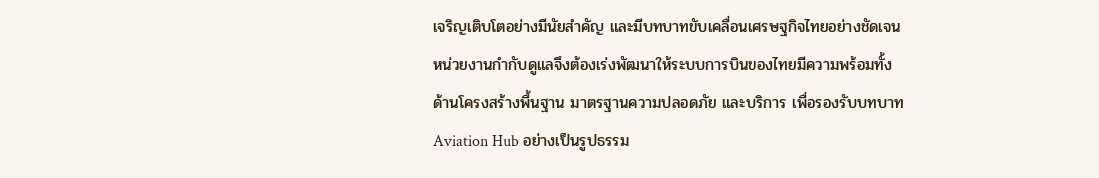เจริญเติบโตอย่างมีนัยสำคัญ และมีบทบาทขับเคลื่อนเศรษฐกิจไทยอย่างชัดเจน หน่วยงานกำกับดูแลจึงต้องเร่งพัฒนาให้ระบบการบินของไทยมีความพร้อมทั้งด้านโครงสร้างพื้นฐาน มาตรฐานความปลอดภัย และบริการ เพื่อรองรับบทบาท Aviation Hub อย่างเป็นรูปธรรม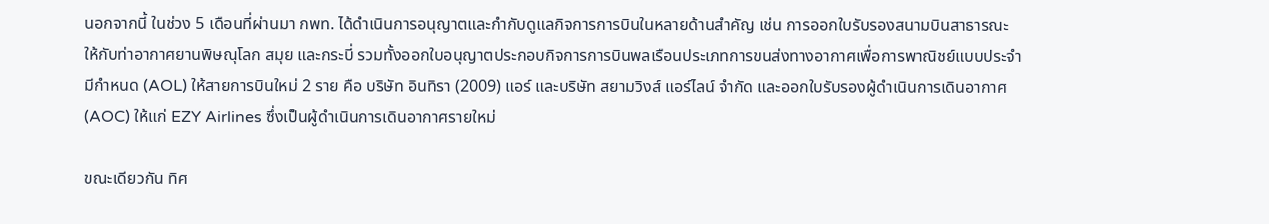นอกจากนี้ ในช่วง 5 เดือนที่ผ่านมา กพท. ได้ดำเนินการอนุญาตและกำกับดูแลกิจการการบินในหลายด้านสำคัญ เช่น การออกใบรับรองสนามบินสาธารณะให้กับท่าอากาศยานพิษณุโลก สมุย และกระบี่ รวมทั้งออกใบอนุญาตประกอบกิจการการบินพลเรือนประเภทการขนส่งทางอากาศเพื่อการพาณิชย์แบบประจำมีกำหนด (AOL) ให้สายการบินใหม่ 2 ราย คือ บริษัท อินทิรา (2009) แอร์ และบริษัท สยามวิงส์ แอร์ไลน์ จำกัด และออกใบรับรองผู้ดำเนินการเดินอากาศ (AOC) ให้แก่ EZY Airlines ซึ่งเป็นผู้ดำเนินการเดินอากาศรายใหม่

ขณะเดียวกัน ทิศ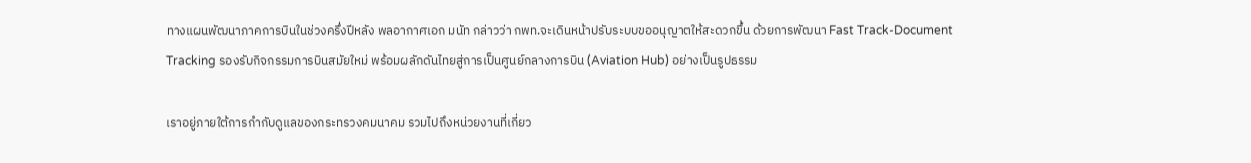ทางแผนพัฒนาภาคการบินในช่วงครึ่งปีหลัง พลอากาศเอก มนัท กล่าวว่า กพท.จะเดินหน้าปรับระบบขออนุญาตให้สะดวกขึ้น ด้วยการพัฒนา Fast Track-Document Tracking รองรับกิจกรรมการบินสมัยใหม่ พร้อมผลักดันไทยสู่การเป็นศูนย์กลางการบิน (Aviation Hub) อย่างเป็นรูปธรรม

เราอยู่ภายใต้การกำกับดูแลของกระทรวงคมนาคม รวมไปถึงหน่วยงานที่เกี่ยว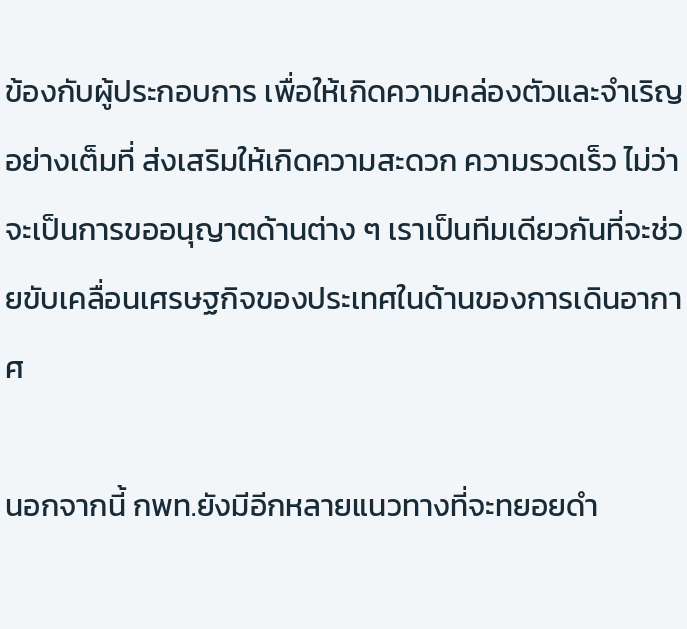ข้องกับผู้ประกอบการ เพื่อให้เกิดความคล่องตัวและจำเริญอย่างเต็มที่ ส่งเสริมให้เกิดความสะดวก ความรวดเร็ว ไม่ว่าจะเป็นการขออนุญาตด้านต่าง ๆ เราเป็นทีมเดียวกันที่จะช่วยขับเคลื่อนเศรษฐกิจของประเทศในด้านของการเดินอากาศ

นอกจากนี้ กพท.ยังมีอีกหลายแนวทางที่จะทยอยดำ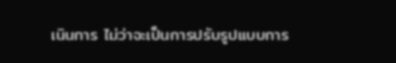เนินการ ไม่ว่าจะเป็นการปรับรูปแบบการ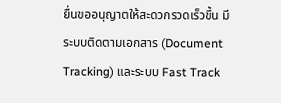ยื่นขออนุญาตให้สะดวกรวดเร็วขึ้น มีระบบติดตามเอกสาร (Document Tracking) และระบบ Fast Track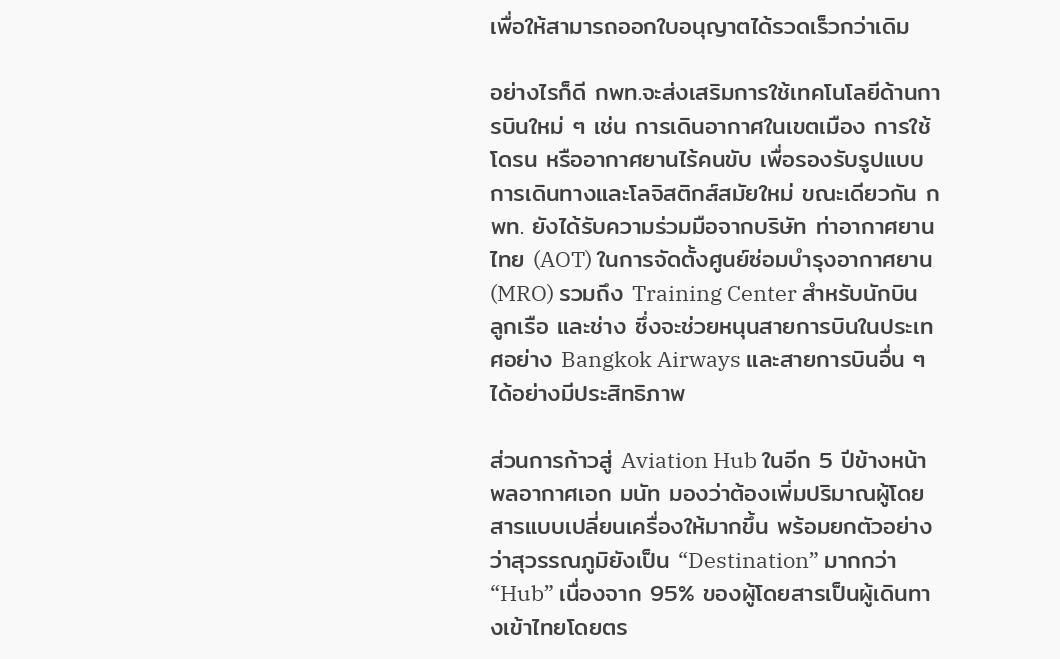เพื่อให้สามารถออกใบอนุญาตได้รวดเร็วกว่าเดิม

อย่างไรก็ดี กพท.จะส่งเสริมการใช้เทคโนโลยีด้านการบินใหม่ ๆ เช่น การเดินอากาศในเขตเมือง การใช้โดรน หรืออากาศยานไร้คนขับ เพื่อรองรับรูปแบบการเดินทางและโลจิสติกส์สมัยใหม่ ขณะเดียวกัน กพท. ยังได้รับความร่วมมือจากบริษัท ท่าอากาศยานไทย (AOT) ในการจัดตั้งศูนย์ซ่อมบำรุงอากาศยาน (MRO) รวมถึง Training Center สำหรับนักบิน ลูกเรือ และช่าง ซึ่งจะช่วยหนุนสายการบินในประเทศอย่าง Bangkok Airways และสายการบินอื่น ๆ ได้อย่างมีประสิทธิภาพ

ส่วนการก้าวสู่ Aviation Hub ในอีก 5 ปีข้างหน้า พลอากาศเอก มนัท มองว่าต้องเพิ่มปริมาณผู้โดยสารแบบเปลี่ยนเครื่องให้มากขึ้น พร้อมยกตัวอย่างว่าสุวรรณภูมิยังเป็น “Destination” มากกว่า “Hub” เนื่องจาก 95% ของผู้โดยสารเป็นผู้เดินทางเข้าไทยโดยตร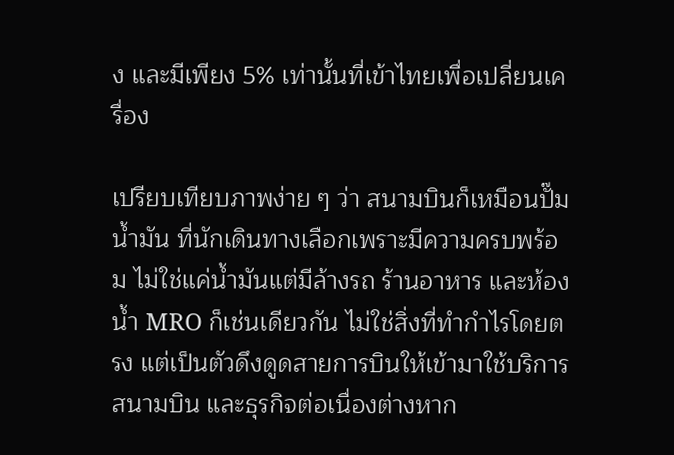ง และมีเพียง 5% เท่านั้นที่เข้าไทยเพื่อเปลี่ยนเครื่อง

เปรียบเทียบภาพง่าย ๆ ว่า สนามบินก็เหมือนปั๊มน้ำมัน ที่นักเดินทางเลือกเพราะมีความครบพร้อม ไม่ใช่แค่น้ำมันแต่มีล้างรถ ร้านอาหาร และห้องน้ำ MRO ก็เช่นเดียวกัน ไม่ใช่สิ่งที่ทำกำไรโดยตรง แต่เป็นตัวดึงดูดสายการบินให้เข้ามาใช้บริการสนามบิน และธุรกิจต่อเนื่องต่างหาก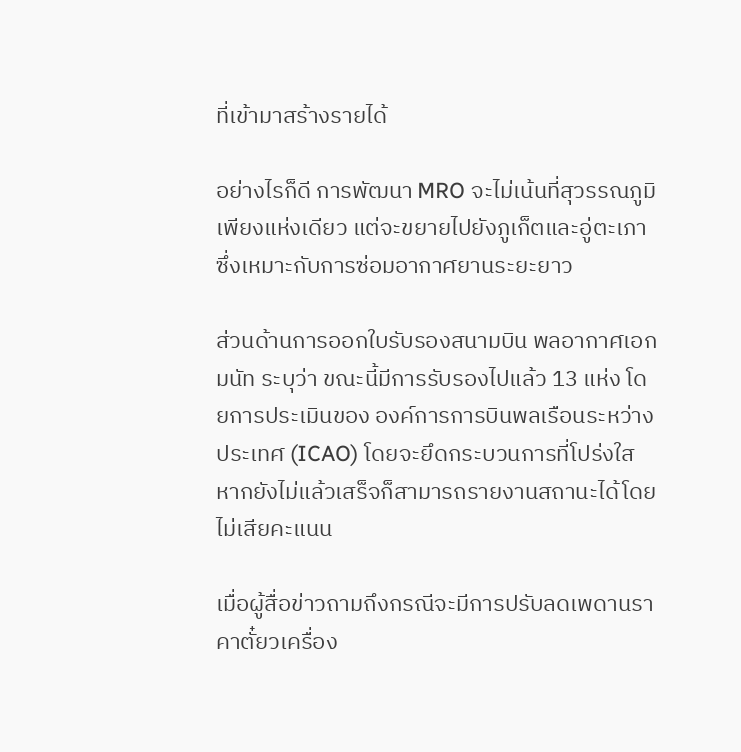ที่เข้ามาสร้างรายได้

อย่างไรก็ดี การพัฒนา MRO จะไม่เน้นที่สุวรรณภูมิเพียงแห่งเดียว แต่จะขยายไปยังภูเก็ตและอู่ตะเภา ซึ่งเหมาะกับการซ่อมอากาศยานระยะยาว

ส่วนด้านการออกใบรับรองสนามบิน พลอากาศเอก มนัท ระบุว่า ขณะนี้มีการรับรองไปแล้ว 13 แห่ง โดยการประเมินของ องค์การการบินพลเรือนระหว่างประเทศ (ICAO) โดยจะยึดกระบวนการที่โปร่งใส หากยังไม่แล้วเสร็จก็สามารถรายงานสถานะได้โดยไม่เสียคะแนน

เมื่อผู้สื่อข่าวถามถึงกรณีจะมีการปรับลดเพดานราคาตั๋ยวเครื่อง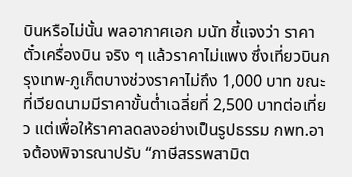บินหรือไม่นั้น พลอากาศเอก มนัท ชี้แจงว่า ราคาตั๋วเครื่องบิน จริง ๆ แล้วราคาไม่แพง ซึ่งเที่ยวบินกรุงเทพ-ภูเก็ตบางช่วงราคาไม่ถึง 1,000 บาท ขณะที่เวียดนามมีราคาขั้นต่ำเฉลี่ยที่ 2,500 บาทต่อเที่ยว แต่เพื่อให้ราคาลดลงอย่างเป็นรูปธรรม กพท.อาจต้องพิจารณาปรับ “ภาษีสรรพสามิต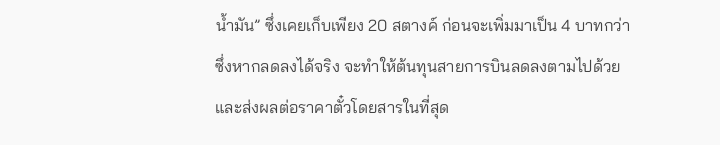น้ำมัน” ซึ่งเคยเก็บเพียง 20 สตางค์ ก่อนจะเพิ่มมาเป็น 4 บาทกว่า ซึ่งหากลดลงได้จริง จะทำให้ต้นทุนสายการบินลดลงตามไปด้วย และส่งผลต่อราคาตั๋วโดยสารในที่สุด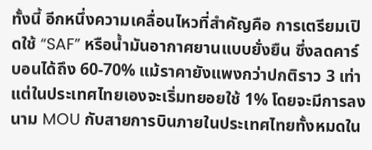ทั้งนี้ อีกหนึ่งความเคลื่อนไหวที่สำคัญคือ การเตรียมเปิดใช้ “SAF” หรือน้ำมันอากาศยานแบบยั่งยืน ซึ่งลดคาร์บอนได้ถึง 60-70% แม้ราคายังแพงกว่าปกติราว 3 เท่า แต่ในประเทศไทยเองจะเริ่มทยอยใช้ 1% โดยจะมีการลงนาม MOU กับสายการบินภายในประเทศไทยทั้งหมดใน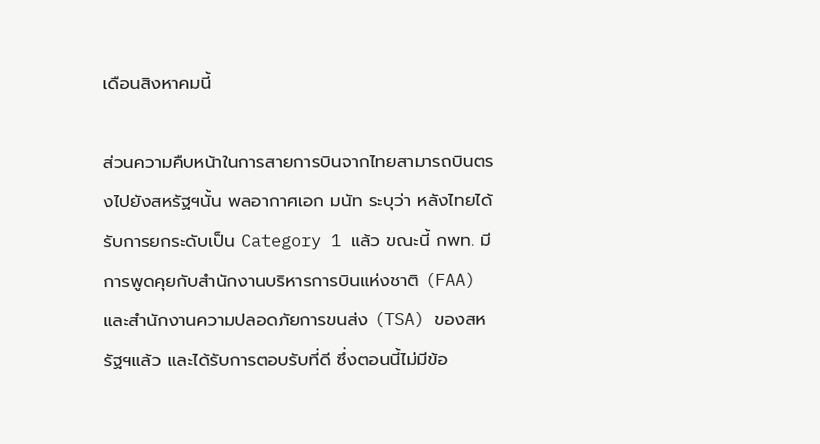เดือนสิงหาคมนี้

ส่วนความคืบหน้าในการสายการบินจากไทยสามารถบินตรงไปยังสหรัฐฯนั้น พลอากาศเอก มนัท ระบุว่า หลังไทยได้รับการยกระดับเป็น Category 1 แล้ว ขณะนี้ กพท. มีการพูดคุยกับสำนักงานบริหารการบินแห่งชาติ (FAA) และสำนักงานความปลอดภัยการขนส่ง (TSA) ของสหรัฐฯแล้ว และได้รับการตอบรับที่ดี ซึ่งตอนนี้ไม่มีข้อ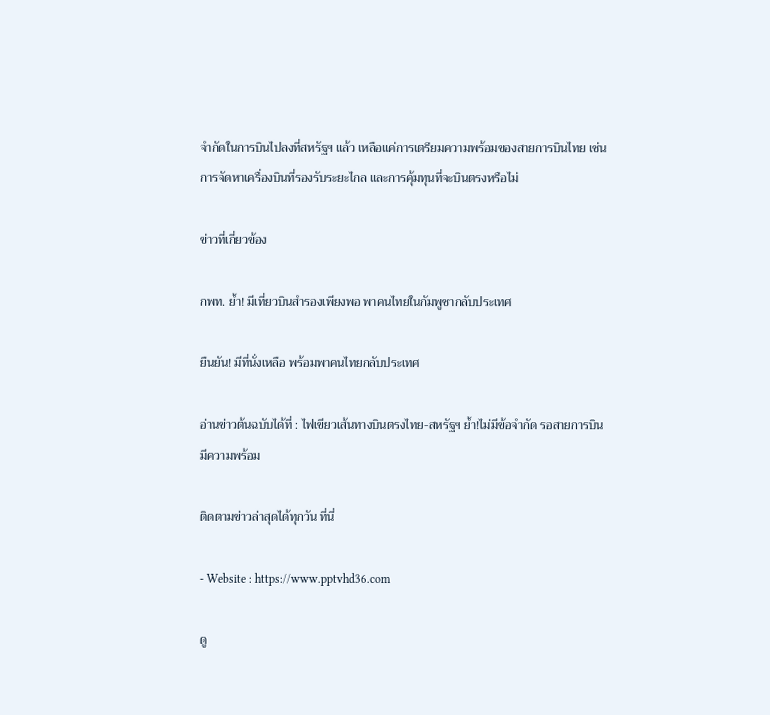จำกัดในการบินไปลงที่สหรัฐฯ แล้ว เหลือแค่การเตรียมความพร้อมของสายการบินไทย เช่น การจัดหาเครื่องบินที่รองรับระยะไกล และการคุ้มทุนที่จะบินตรงหรือไม่

ข่าวที่เกี่ยวข้อง

กพท. ย้ำ! มีเที่ยวบินสำรองเพียงพอ พาคนไทยในกัมพูชากลับประเทศ

ยืนยัน! มีที่นั่งเหลือ พร้อมพาคนไทยกลับประเทศ

อ่านข่าวต้นฉบับได้ที่ : ไฟเขียวเส้นทางบินตรงไทย-สหรัฐฯ ย้ำ!ไม่มีข้อจำกัด รอสายการบินมีความพร้อม

ติดตามข่าวล่าสุดได้ทุกวัน ที่นี่

- Website : https://www.pptvhd36.com

ดู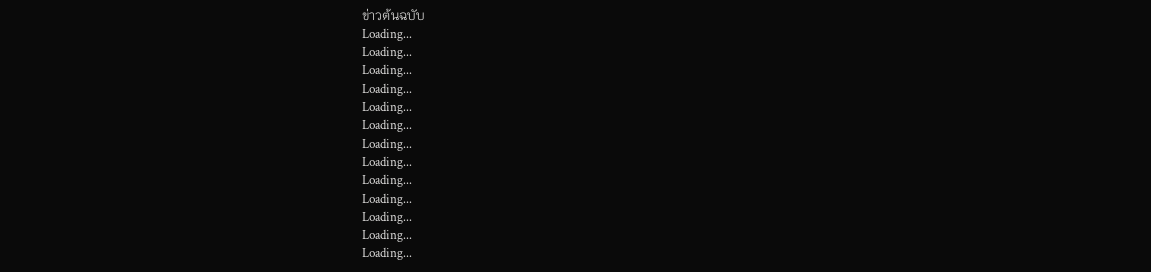ข่าวต้นฉบับ
Loading...
Loading...
Loading...
Loading...
Loading...
Loading...
Loading...
Loading...
Loading...
Loading...
Loading...
Loading...
Loading...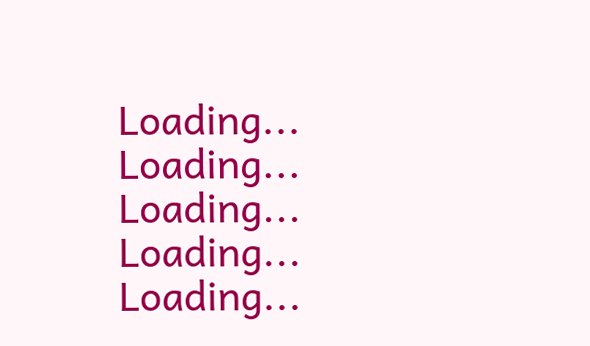Loading...
Loading...
Loading...
Loading...
Loading...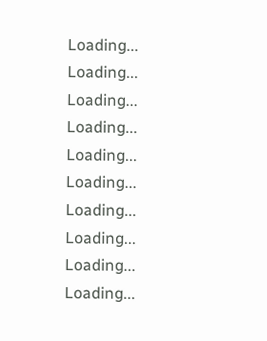Loading...
Loading...
Loading...
Loading...
Loading...
Loading...
Loading...
Loading...
Loading...
Loading...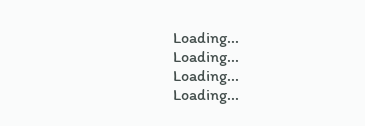Loading...
Loading...
Loading...
Loading...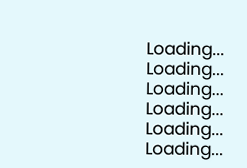Loading...
Loading...
Loading...
Loading...
Loading...
Loading...